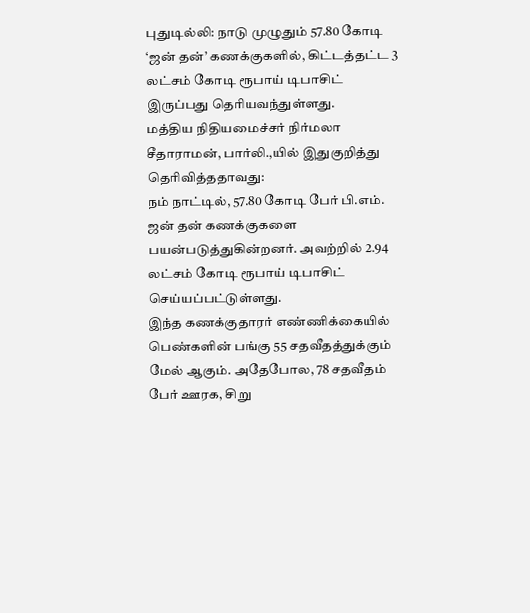புதுடில்லி: நாடு முழுதும் 57.80 கோடி ‘ஜன் தன்’ கணக்குகளில், கிட்டத்தட்ட 3 லட்சம் கோடி ரூபாய் டிபாசிட் இருப்பது தெரியவந்துள்ளது.
மத்திய நிதியமைச்சர் நிர்மலா சீதாராமன், பார்லி.,யில் இதுகுறித்து தெரிவித்ததாவது:
நம் நாட்டில், 57.80 கோடி பேர் பி.எம். ஜன் தன் கணக்குகளை பயன்படுத்துகின்றனர். அவற்றில் 2.94 லட்சம் கோடி ரூபாய் டிபாசிட் செய்யப்பட்டுள்ளது.
இந்த கணக்குதாரர் எண்ணிக்கையில் பெண்களின் பங்கு 55 சதவீதத்துக்கும் மேல் ஆகும். அதேபோல, 78 சதவீதம் பேர் ஊரக, சிறு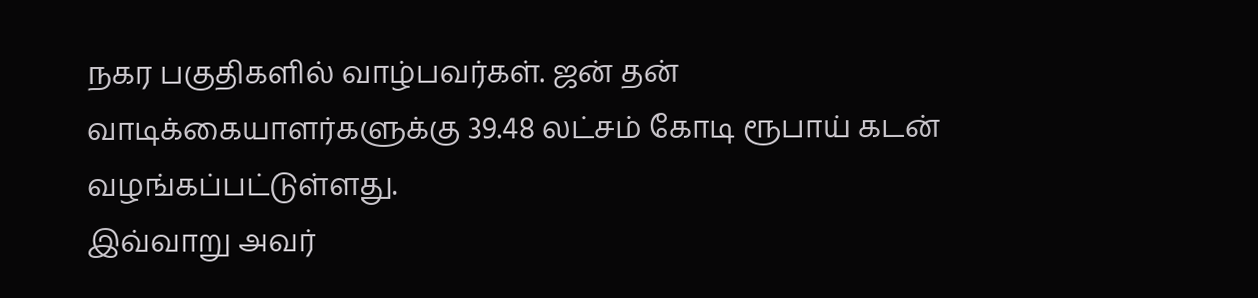நகர பகுதிகளில் வாழ்பவர்கள். ஜன் தன் வாடிக்கையாளர்களுக்கு 39.48 லட்சம் கோடி ரூபாய் கடன் வழங்கப்பட்டுள்ளது.
இவ்வாறு அவர்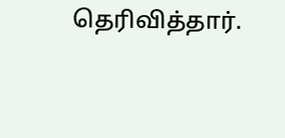தெரிவித்தார்.